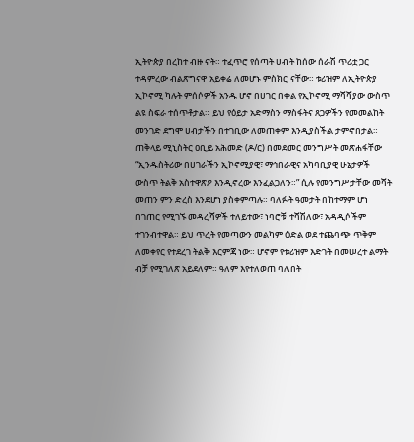ኢትዮጵያ በረከተ ብዙ ናት። ተፈጥሮ የሰጣት ሀብት ከሰው ሰራሽ ጥሪቷ ጋር ተዳምረው ብልጽግናዋ አይቀሬ ለመሆኑ ምስክር ናቸው። ቱሪዝም ለኢትዮጵያ ኢኮኖሚ ካሉት ምሰሶዎች አንዱ ሆኖ በሀገር በቀል የኢኮኖሚ ማሻሻያው ውስጥ ልዩ ስፍራ ተሰጥቶታል። ይህ የዕይታ አድማስን ማስፋትና ጸጋዎችን የመመልከት መንገድ ደግሞ ሀብታችን በተገቢው ለመጠቀም እንዲያስችል ታምኖበታል። ጠቅላይ ሚኒስትር ዐቢይ አሕመድ (ዶ/ር) በመደመር መንግሥት መጽሐፋቸው “ኢንዱስትሪው በሀገራችን ኢኮኖሚያዊ፣ ማኅበራዊና አካባቢያዊ ሁኔታዎች ውስጥ ትልቅ አስተዋጽዖ እንዲኖረው እንፈልጋለን።” ሲሉ የመንግሥታቸው መሻት መጠን ምን ድረስ እንደሆነ ያስቀምጣሉ። ባለፉት ዓመታት በከተማም ሆነ በገጠር የሚገኙ መዳረሻዎች ተለይተው፣ ነባሮቹ ተሻሽለው፣ አዳዲሶችም ተገንብተዋል። ይህ ጥረት የመጣውን መልካም ዕድል ወደ ተጨባጭ ጥቅም ለመቀየር የተደረገ ትልቅ እርምጃ ነው። ሆኖም የቱሪዝም እድገት በመሠረተ ልማት ብቻ የሚገለጽ አይደለም። ዓለም እየተለወጠ ባለበት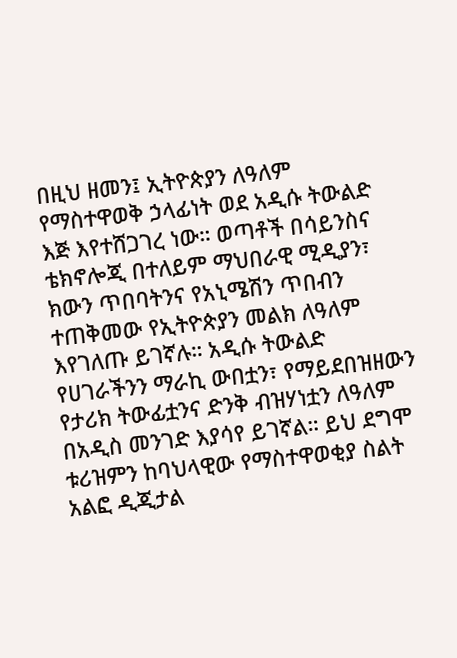በዚህ ዘመን፤ ኢትዮጵያን ለዓለም የማስተዋወቅ ኃላፊነት ወደ አዲሱ ትውልድ እጅ እየተሸጋገረ ነው። ወጣቶች በሳይንስና ቴክኖሎጂ በተለይም ማህበራዊ ሚዲያን፣ ክውን ጥበባትንና የአኒሜሽን ጥበብን ተጠቅመው የኢትዮጵያን መልክ ለዓለም እየገለጡ ይገኛሉ። አዲሱ ትውልድ የሀገራችንን ማራኪ ውበቷን፣ የማይደበዝዘውን የታሪክ ትውፊቷንና ድንቅ ብዝሃነቷን ለዓለም በአዲስ መንገድ እያሳየ ይገኛል። ይህ ደግሞ ቱሪዝምን ከባህላዊው የማስተዋወቂያ ስልት አልፎ ዲጂታል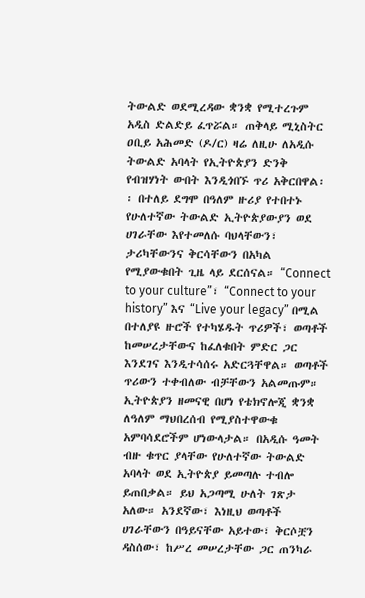ትውልድ ወደሚረዳው ቋንቋ የሚተረጉም አዲስ ድልድይ ፈጥሯል። ጠቅላይ ሚኒስትር ዐቢይ አሕመድ (ዶ/ር) ዛሬ ለዚሁ ለአዲሱ ትውልድ አባላት የኢትዮጵያን ድንቅ የብዝሃነት ውበት እንዲጎበኙ ጥሪ አቅርበዋል፡፡ በተለይ ደግሞ በዓለም ዙሪያ የተበተኑ የሁለተኛው ትውልድ ኢትዮጵያውያን ወደ ሀገራቸው እየተመለሱ ባህላቸውን፣ ታሪካቸውንና ቅርሳቸውን በአካል የሚያውቁበት ጊዜ ላይ ደርሰናል። “Connect to your culture”፣ “Connect to your history” እና “Live your legacy” በሚል በተለያዩ ዙሮች የተካሄዱት ጥሪዎች፣ ወጣቶች ከመሠረታቸውና ከፈለቁበት ምድር ጋር እንደገና እንዲተሳሰሩ አድርጓቸዋል። ወጣቶች ጥሪውን ተቀብለው ብቻቸውን አልመጡም። ኢትዮጵያን ዘመናዊ በሆነ የቴክኖሎጂ ቋንቋ ለዓለም ማህበረሰብ የሚያስተዋውቁ አምባሳደሮችም ሆነውላታል። በአዲሱ ዓመት ብዙ ቁጥር ያላቸው የሁለተኛው ትውልድ አባላት ወደ ኢትዮጵያ ይመጣሉ ተብሎ ይጠበቃል። ይህ አጋጣሚ ሁለት ገጽታ አለው። አንደኛው፣ እነዚህ ወጣቶች ሀገራቸውን በዓይናቸው አይተው፣ ቅርሶቿን ዳስሰው፣ ከሥረ መሠረታቸው ጋር ጠንካራ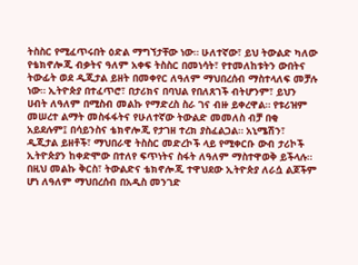ትስስር የሚፈጥሩበት ዕድል ማግኘታቸው ነው። ሁለተኛው፣ ይህ ትውልድ ካለው የቴክኖሎጂ ብቃትና ዓለም አቀፍ ትስስር በመነሳት፣ የተመለከቱትን ውበትና ትውፊት ወደ ዲጂታል ይዘት በመቀየር ለዓለም ማህበረሰብ ማስተላለፍ መቻሉ ነው። ኢትዮጵያ በተፈጥሮ፣ በታሪክና በባህል የበለጸገች ብትሆንም፣ ይህን ሀብት ለዓለም በሚስብ መልኩ የማድረስ ስራ ገና ብዙ ይቀረዋል። የቱሪዝም መሠረተ ልማት መስፋፋትና የሁለተኛው ትውልድ መመለስ ብቻ በቂ አይደሉም፤ በሳይንስና ቴክኖሎጂ የታገዘ ተረክ ያስፈልጋል። አኒሜሽን፣ ዲጂታል ይዘቶች፣ ማህበራዊ ትስስር መድረኮች ላይ የሚቀርቡ ውብ ታሪኮች ኢትዮጵያን ከቀድሞው በተለየ ፍጥነትና ስፋት ለዓለም ማስተዋወቅ ይችላሉ። በዚህ መልኩ ቅርስ፣ ትውልድና ቴክኖሎጂ ተዋህደው ኢትዮጵያ ለራሷ ልጆችም ሆነ ለዓለም ማህበረሰብ በአዲስ መንገድ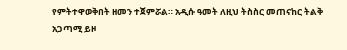የምትተዋወቅበት ዘመን ተጀምሯል። አዲሱ ዓመት ለዚህ ትስስር መጠናከር ትልቅ አጋጣሚ ይዞ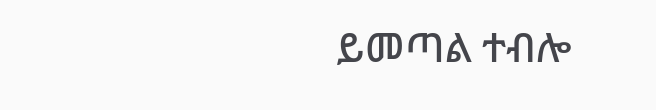ይመጣል ተብሎ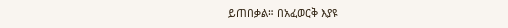ይጠበቃል። በአፈወርቅ እያዩ